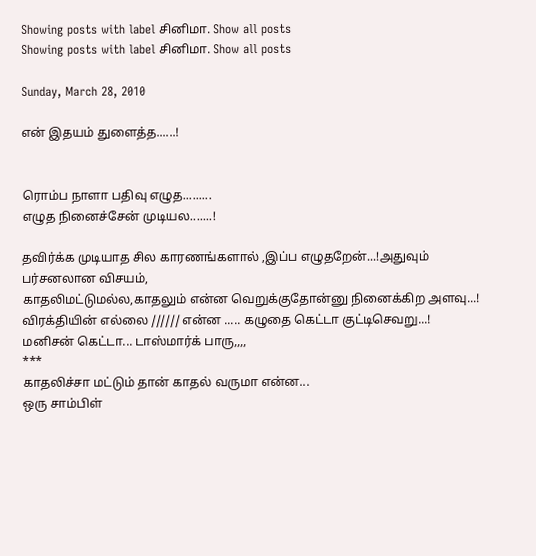Showing posts with label சினிமா. Show all posts
Showing posts with label சினிமா. Show all posts

Sunday, March 28, 2010

என் இதயம் துளைத்த......!


ரொம்ப நாளா பதிவு எழுத.........
எழுத நினைச்சேன் முடியல.......!

தவிர்க்க முடியாத சில காரணங்களால் ,இப்ப எழுதறேன்...!அதுவும் பர்சனலான விசயம்,
காதலிமட்டுமல்ல,காதலும் என்ன வெறுக்குதோன்னு நினைக்கிற அளவு...!
விரக்தியின் எல்லை ////// என்ன ..... கழுதை கெட்டா குட்டிசெவறு...!
மனிசன் கெட்டா... டாஸ்மார்க் பாரு,,,,
***
காதலிச்சா மட்டும் தான் காதல் வருமா என்ன...
ஒரு சாம்பிள்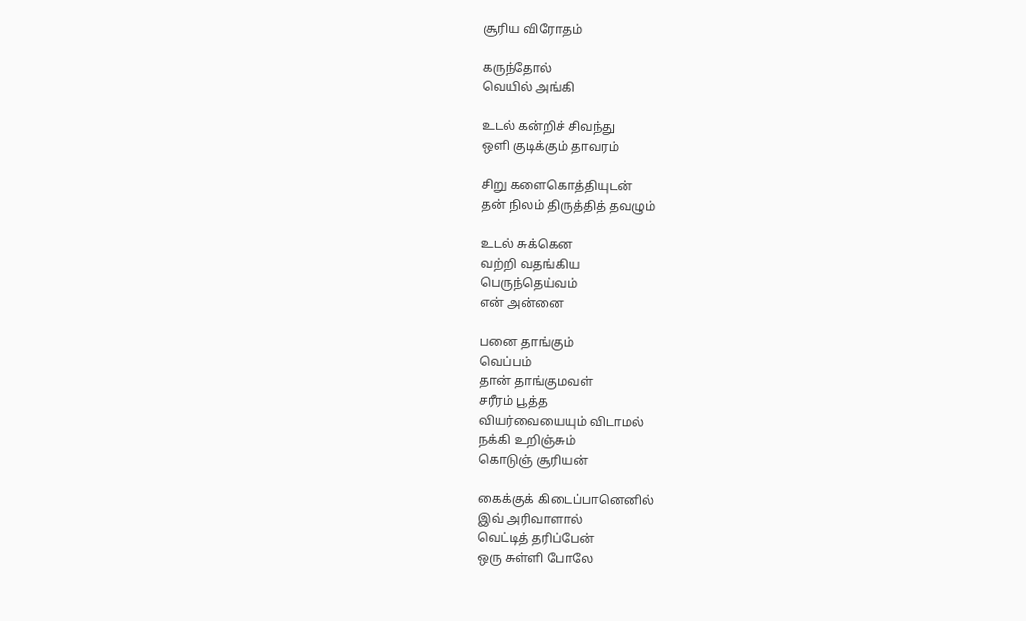சூரிய விரோதம்

கருந்தோல்
வெயில் அங்கி

உடல் கன்றிச் சிவந்து
ஒளி குடிக்கும் தாவரம்

சிறு களைகொத்தியுடன்
தன் நிலம் திருத்தித் தவழும்

உடல் சுக்கென
வற்றி வதங்கிய
பெருந்தெய்வம்
என் அன்னை

பனை தாங்கும்
வெப்பம்
தான் தாங்குமவள்
சரீரம் பூத்த
வியர்வையையும் விடாமல்
நக்கி உறிஞ்சும்
கொடுஞ் சூரியன்

கைக்குக் கிடைப்பானெனில்
இவ் அரிவாளால்
வெட்டித் தரிப்பேன்
ஒரு சுள்ளி போலே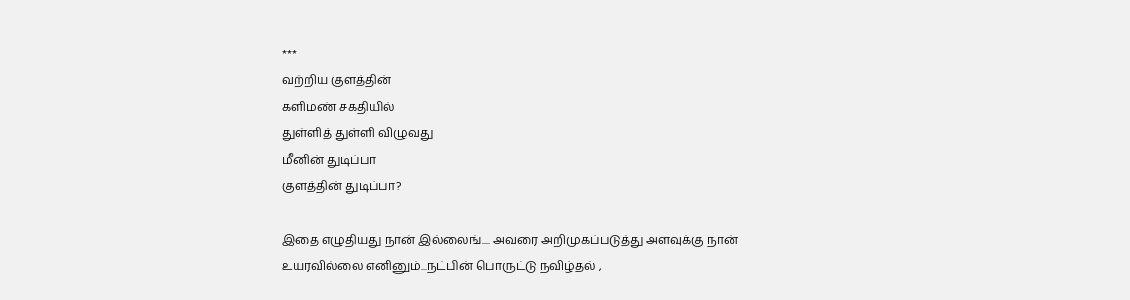***
வற்றிய குளத்தின்
களிமண் சகதியில்
துள்ளித் துள்ளி விழுவது
மீனின் துடிப்பா
குளத்தின் துடிப்பா?

இதை எழுதியது நான் இல்லைங்.... அவரை அறிமுகப்படுத்து அளவுக்கு நான் உயரவில்லை எனினும்...நட்பின் பொருட்டு நவிழ்தல் ,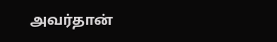அவர்தான்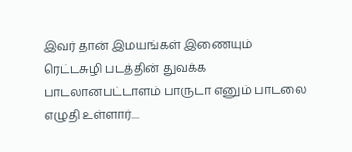இவர் தான் இமயங்கள் இணையும் ரெட்டசுழி படத்தின் துவக்க பாடலானபட்டாளம் பாருடா எனும் பாடலை எழுதி உள்ளார்....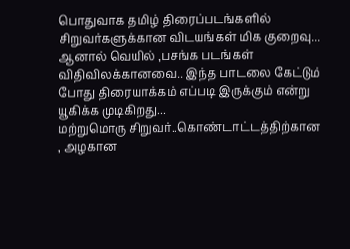பொதுவாக தமிழ் திரைப்படங்களில் சிறுவர்களுக்கான விடயங்கள் மிக குறைவு... ஆனால் வெயில் ,பசங்க படங்கள் விதிவிலக்கானவை.. இந்த பாடலை கேட்டும் போது திரையாக்கம் எப்படி இருக்கும் என்று யூகிக்க முடிகிறது...
மற்றுமொரு சிறுவர்..கொண்டாட்டத்திற்கான , அழகான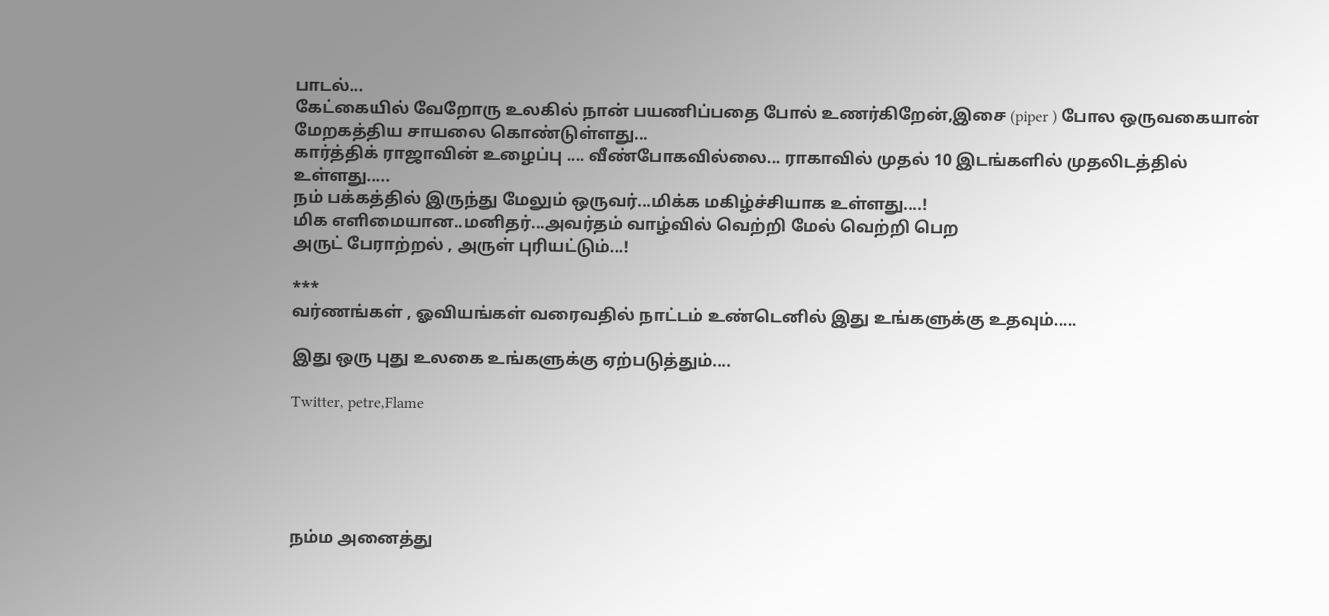பாடல்...
கேட்கையில் வேறோரு உலகில் நான் பயணிப்பதை போல் உணர்கிறேன்,இசை (piper ) போல ஒருவகையான் மேறகத்திய சாயலை கொண்டுள்ளது...
கார்த்திக் ராஜாவின் உழைப்பு .... வீண்போகவில்லை... ராகாவில் முதல் 10 இடங்களில் முதலிடத்தில் உள்ளது.....
நம் பக்கத்தில் இருந்து மேலும் ஒருவர்...மிக்க மகிழ்ச்சியாக உள்ளது....!
மிக எளிமையான..மனிதர்...அவர்தம் வாழ்வில் வெற்றி மேல் வெற்றி பெற
அருட் பேராற்றல் , அருள் புரியட்டும்...!

***
வர்ணங்கள் , ஓவியங்கள் வரைவதில் நாட்டம் உண்டெனில் இது உங்களுக்கு உதவும்.....

இது ஒரு புது உலகை உங்களுக்கு ஏற்படுத்தும்....

Twitter, petre,Flame





நம்ம அனைத்து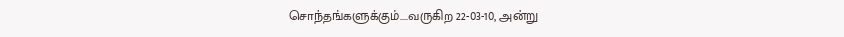சொந்தங்களுக்கும்....வருகிற 22-03-10, அன்று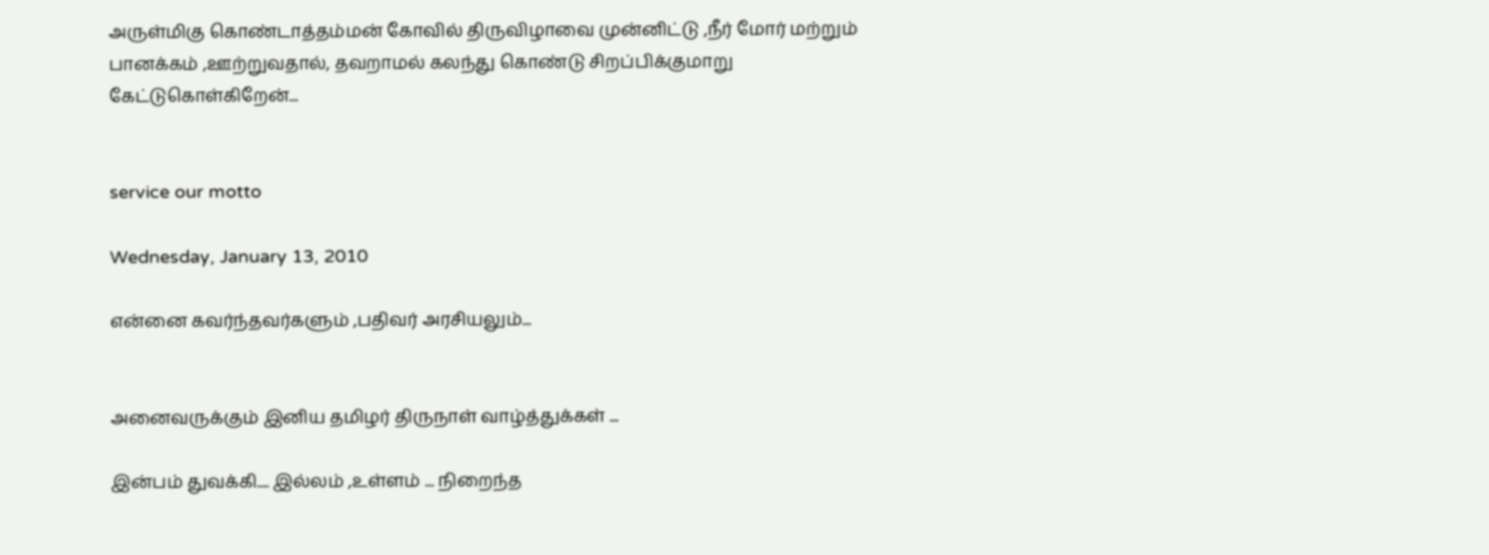அருள்மிகு கொண்டாத்தம்மன் கோவில் திருவிழாவை முன்னிட்டு ,நீர் மோர் மற்றும் பானக்கம் ,ஊற்றுவதால், தவறாமல் கலந்து கொண்டு சிறப்பிக்குமாறு
கேட்டுகொள்கிறேன்...


service our motto

Wednesday, January 13, 2010

என்னை கவர்ந்தவர்களும் ,பதிவர் அரசியலும்...


அனைவருக்கும் இனிய தமிழர் திருநாள் வாழ்த்துக்கள் ...

இன்பம் துவக்கி.... இல்லம் ,உள்ளம் ... நிறைந்த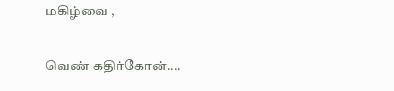மகிழ்வை ,

வெண் கதிர்கோன்....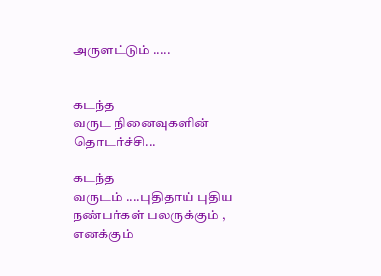அருளட்டும் .....


கடந்த
வருட நினைவுகளின் தொடர்ச்சி...

கடந்த
வருடம் ....புதிதாய் புதிய நண்பர்கள் பலருக்கும் ,
எனக்கும்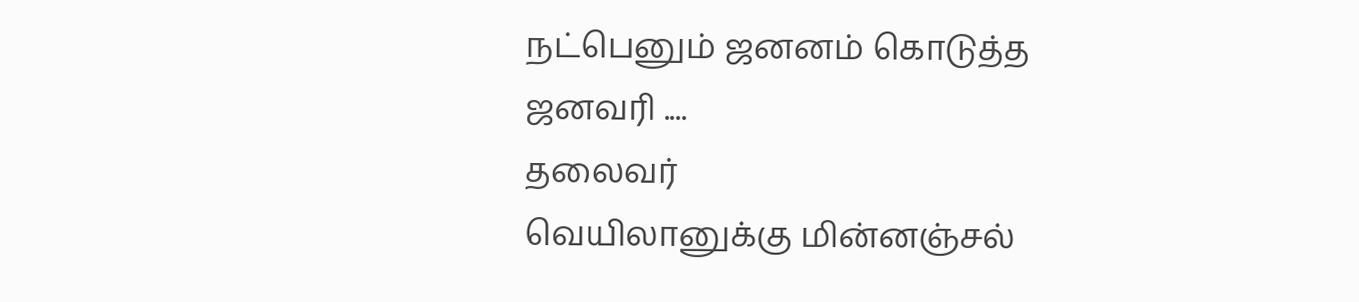நட்பெனும் ஜனனம் கொடுத்த ஜனவரி ....
தலைவர்
வெயிலானுக்கு மின்னஞ்சல்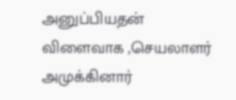அனுப்பியதன் விளைவாக ,செயலாளர் அமுக்கினார்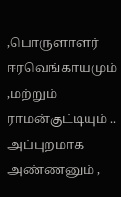,பொருளாளர் ஈரவெங்காயமும் ,மற்றும் ராமன்குட்டியும் .. அப்புறமாக அண்ணனும் ,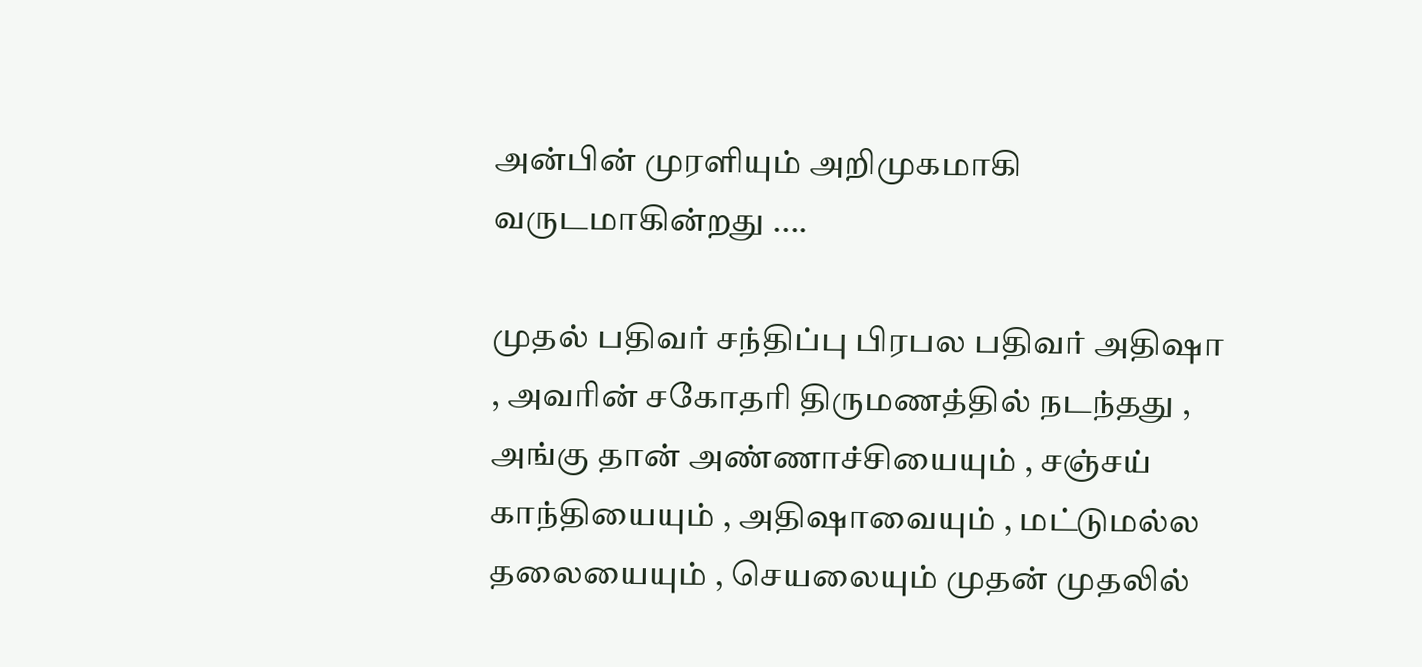அன்பின் முரளியும் அறிமுகமாகி வருடமாகின்றது ....

முதல் பதிவர் சந்திப்பு பிரபல பதிவர் அதிஷா , அவரின் சகோதரி திருமணத்தில் நடந்தது , அங்கு தான் அண்ணாச்சியையும் , சஞ்சய் காந்தியையும் , அதிஷாவையும் , மட்டுமல்ல தலையையும் , செயலையும் முதன் முதலில்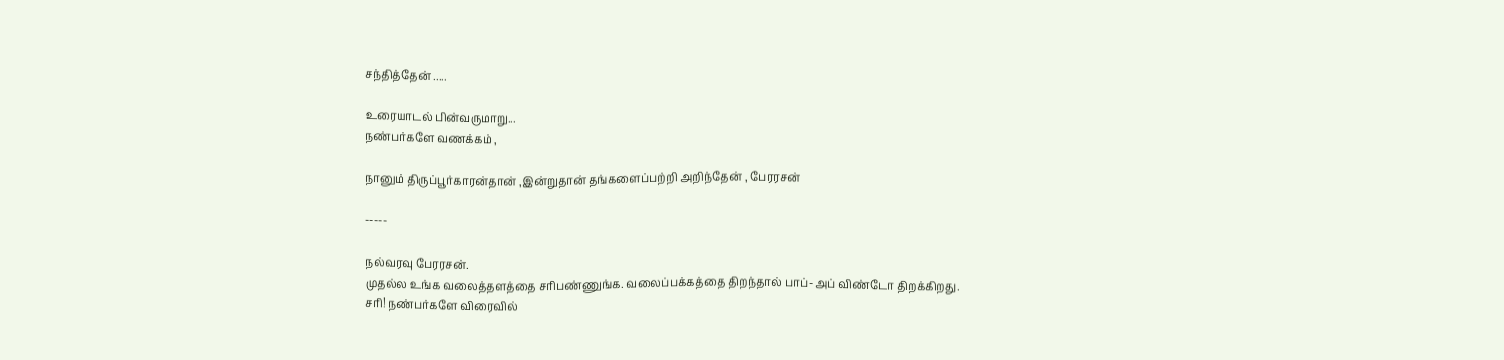சந்தித்தேன் .....

உரையாடல் பின்வருமாறு...
நண்பர்களே வணக்கம் ,

நானும் திருப்பூர்காரன்தான் ,இன்றுதான் தங்களைப்பற்றி அறிந்தேன் , பேரரசன்

-----

நல்வரவு பேரரசன்.
முதல்ல உங்க வலைத்தளத்தை சரிபண்ணுங்க. வலைப்பக்கத்தை திறந்தால் பாப்-அப் விண்டோ திறக்கிறது.
சரி! நண்பர்களே விரைவில்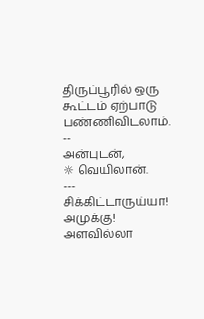திருப்பூரில் ஒரு கூட்டம் ஏற்பாடு பண்ணிவிடலாம்.
--
அன்புடன்,
☼ வெயிலான்.
---
சிக்கிட்டாருய்யா! அமுக்கு!
அளவில்லா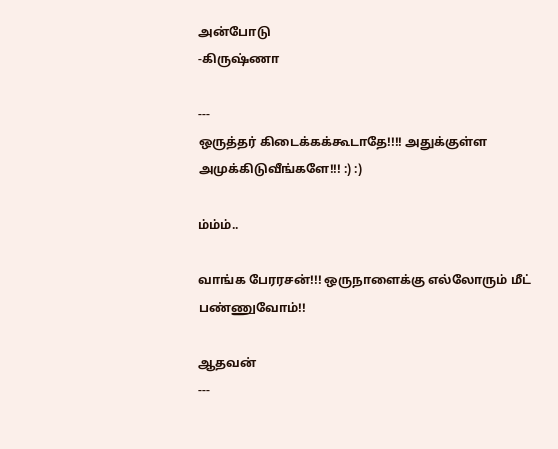அன்போடு
-கிருஷ்ணா

---
ஒருத்தர் கிடைக்கக்கூடாதே!!!! அதுக்குள்ள அமுக்கிடுவீங்களே!!! :) :)

ம்ம்ம்..

வாங்க பேரரசன்!!! ஒருநாளைக்கு எல்லோரும் மீட் பண்ணுவோம்!!

ஆதவன்
---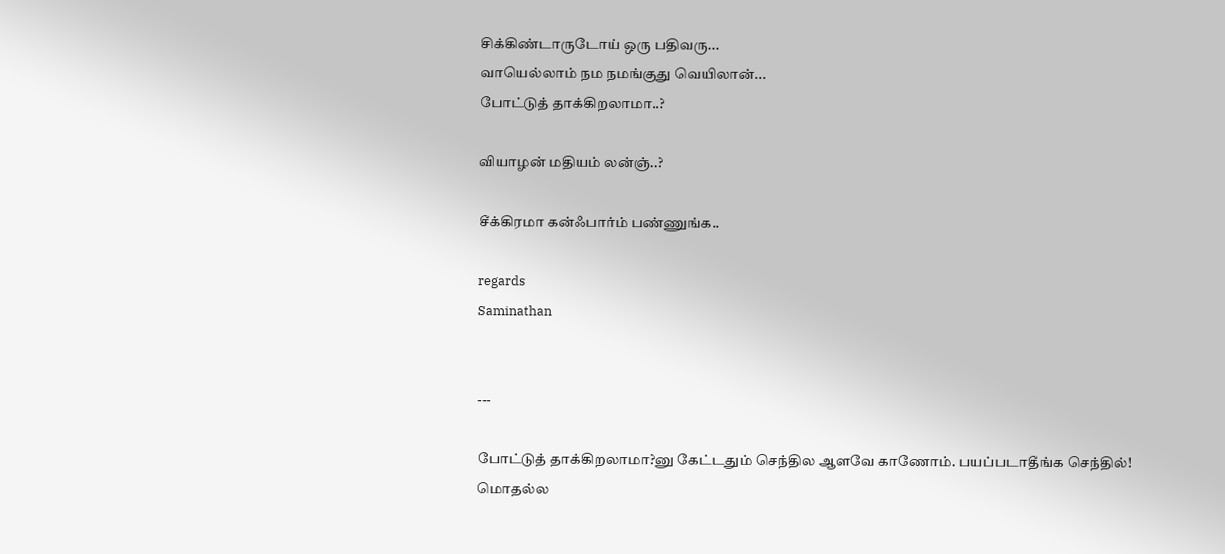சிக்கிண்டாருடோய் ஒரு பதிவரு...
வாயெல்லாம் நம நமங்குது வெயிலான்...
போட்டுத் தாக்கிறலாமா..?

வியாழன் மதியம் லன்ஞ்..?

சீக்கிரமா கன்ஃபார்ம் பண்ணுங்க..

regards
Saminathan


---

போட்டுத் தாக்கிறலாமா?னு கேட்டதும் செந்தில ஆளவே காணோம். பயப்படாதீங்க செந்தில்!
மொதல்ல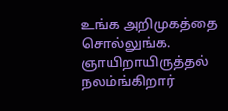உங்க அறிமுகத்தை சொல்லுங்க.
ஞாயிறாயிருத்தல் நலம்ங்கிறார்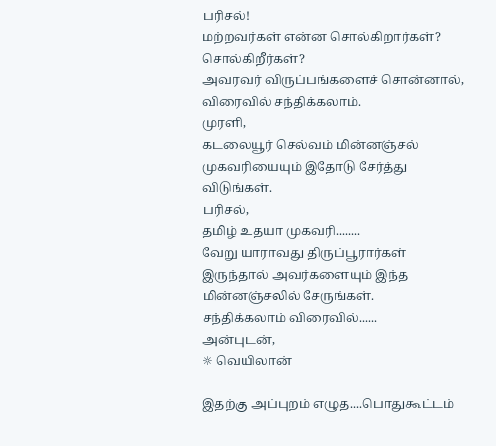பரிசல்!
மற்றவர்கள் என்ன சொல்கிறார்கள்? சொல்கிறீர்கள்?
அவரவர் விருப்பங்களைச் சொன்னால், விரைவில் சந்திக்கலாம்.
முரளி,
கடலையூர் செல்வம் மின்னஞ்சல் முகவரியையும் இதோடு சேர்த்து விடுங்கள்.
பரிசல்,
தமிழ் உதயா முகவரி........
வேறு யாராவது திருப்பூரார்கள் இருந்தால் அவர்களையும் இந்த மின்னஞ்சலில் சேருங்கள்.
சந்திக்கலாம் விரைவில்......
அன்புடன்,
☼ வெயிலான்

இதற்கு அப்புறம் எழுத....பொதுகூட்டம்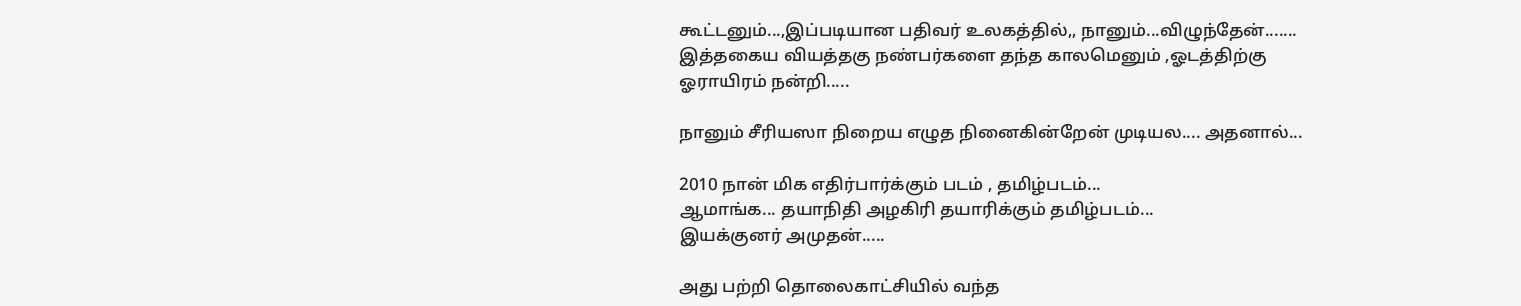கூட்டனும்...,இப்படியான பதிவர் உலகத்தில்,, நானும்...விழுந்தேன்.......
இத்தகைய வியத்தகு நண்பர்களை தந்த காலமெனும் ,ஓடத்திற்கு ஓராயிரம் நன்றி.....

நானும் சீரியஸா நிறைய எழுத நினைகின்றேன் முடியல.... அதனால்...

2010 நான் மிக எதிர்பார்க்கும் படம் , தமிழ்படம்...
ஆமாங்க... தயாநிதி அழகிரி தயாரிக்கும் தமிழ்படம்...
இயக்குனர் அமுதன்.....

அது பற்றி தொலைகாட்சியில் வந்த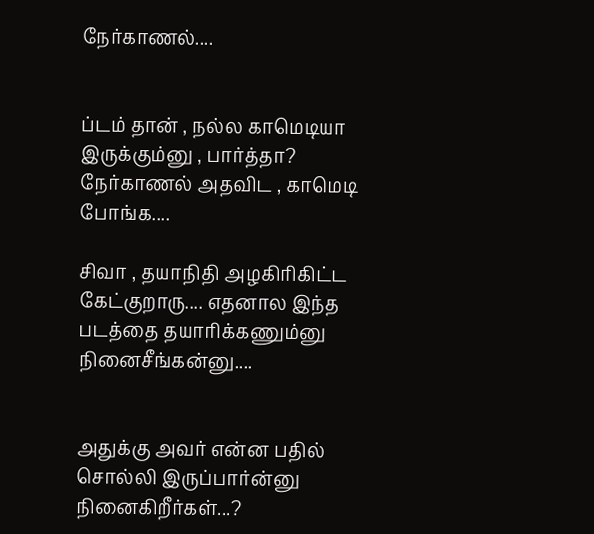நேர்காணல்....


ப்டம் தான் , நல்ல காமெடியா இருக்கும்னு , பார்த்தா? நேர்காணல் அதவிட , காமெடி போங்க....

சிவா , தயாநிதி அழகிரிகிட்ட கேட்குறாரு.... எதனால இந்த படத்தை தயாரிக்கணும்னு நினைசீங்கன்னு....


அதுக்கு அவர் என்ன பதில் சொல்லி இருப்பார்ன்னு நினைகிறீர்கள்...?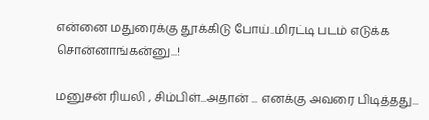என்னை மதுரைக்கு தூக்கிடு போய்..மிரட்டி படம் எடுக்க சொன்னாங்கன்னு...!

மனுசன் ரியலி , சிம்பிள்...அதான் ... எனக்கு அவரை பிடித்தது...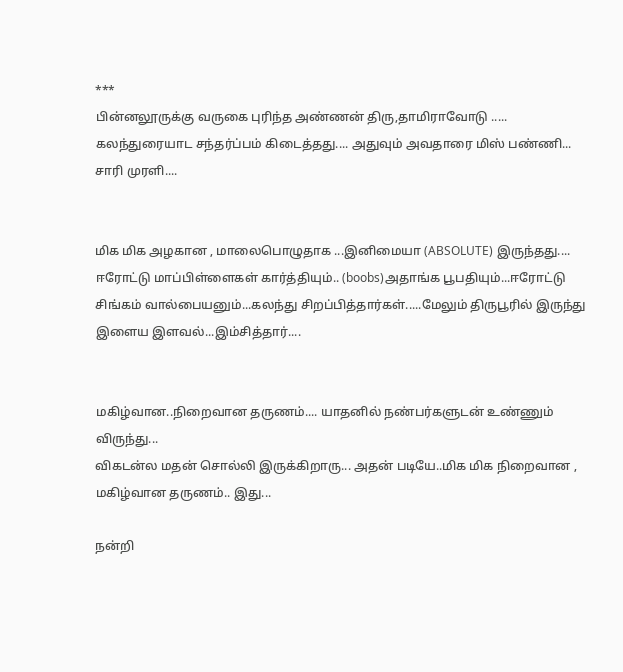***
பின்னலூருக்கு வருகை புரிந்த அண்ணன் திரு,தாமிராவோடு ..... கலந்துரையாட சந்தர்ப்பம் கிடைத்தது.... அதுவும் அவதாரை மிஸ் பண்ணி... சாரி முரளி....


மிக மிக அழகான , மாலைபொழுதாக ...இனிமையா (ABSOLUTE) இருந்தது.... ஈரோட்டு மாப்பிள்ளைகள் கார்த்தியும்.. (boobs)அதாங்க பூபதியும்...ஈரோட்டு சிங்கம் வால்பையனும்...கலந்து சிறப்பித்தார்கள்.....மேலும் திருபூரில் இருந்து இளைய இளவல்...இம்சித்தார்....


மகிழ்வான..நிறைவான தருணம்.... யாதனில் நண்பர்களுடன் உண்ணும் விருந்து...
விகடன்ல மதன் சொல்லி இருக்கிறாரு... அதன் படியே..மிக மிக நிறைவான , மகிழ்வான தருணம்.. இது...

நன்றி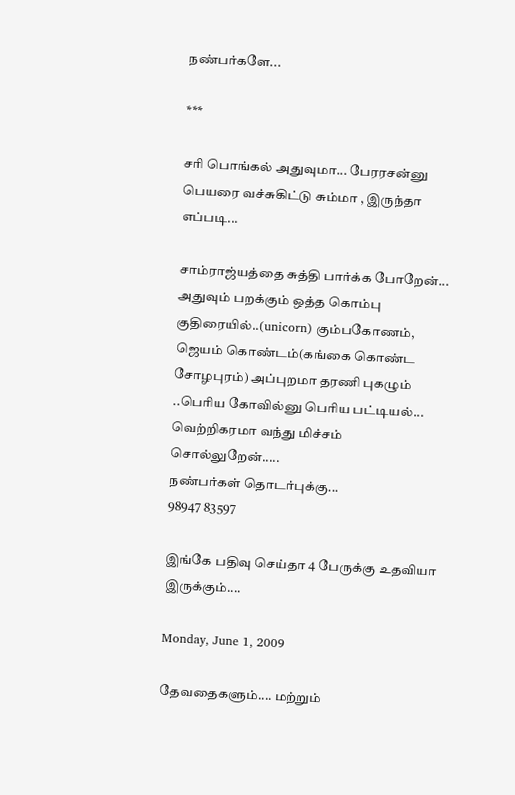நண்பர்களே...

***

சரி பொங்கல் அதுவுமா... பேரரசன்னு பெயரை வச்சுகிட்டு சும்மா , இருந்தா எப்படி...

சாம்ராஜ்யத்தை சுத்தி பார்க்க போறேன்... அதுவும் பறக்கும் ஒத்த கொம்பு குதிரையில்..(unicorn) கும்பகோணம், ஜெயம் கொண்டம்(கங்கை கொண்ட சோழபுரம்) அப்புறமா தரணி புகழும் ..பெரிய கோவில்னு பெரிய பட்டியல்...
வெற்றிகரமா வந்து மிச்சம் சொல்லுறேன்.....
நண்பர்கள் தொடர்புக்கு...
98947 83597

இங்கே பதிவு செய்தா 4 பேருக்கு உதவியா இருக்கும்....

Monday, June 1, 2009

தேவதைகளும்.... மற்றும்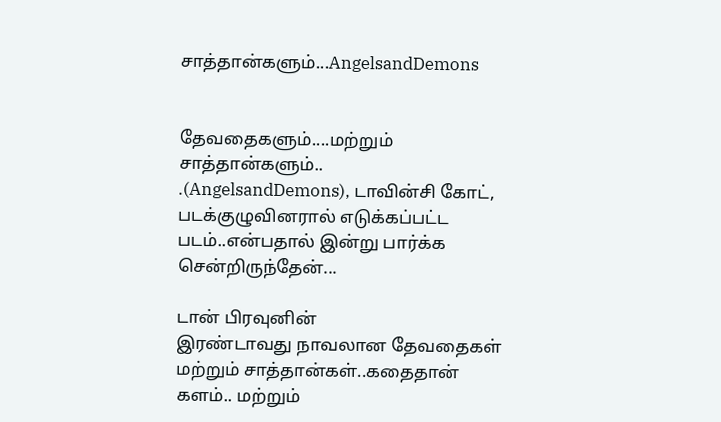சாத்தான்களும்...AngelsandDemons


தேவதைகளும்....மற்றும் சாத்தான்களும்..
.(AngelsandDemons), டாவின்சி கோட், படக்குழுவினரால் எடுக்கப்பட்ட படம்..என்பதால் இன்று பார்க்க சென்றிருந்தேன்...

டான் பிரவுனின்
இரண்டாவது நாவலான தேவதைகள் மற்றும் சாத்தான்கள்..கதைதான் களம்.. மற்றும்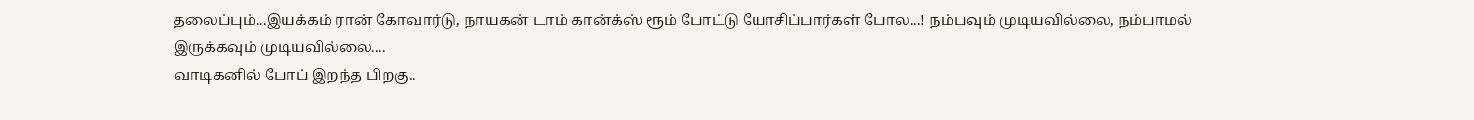தலைப்பும்...இயக்கம் ரான் கோவார்டு, நாயகன் டாம் கான்க்ஸ் ரூம் போட்டு யோசிப்பார்கள் போல...! நம்பவும் முடியவில்லை, நம்பாமல் இருக்கவும் முடியவில்லை....
வாடிகனில் போப் இறந்த பிறகு..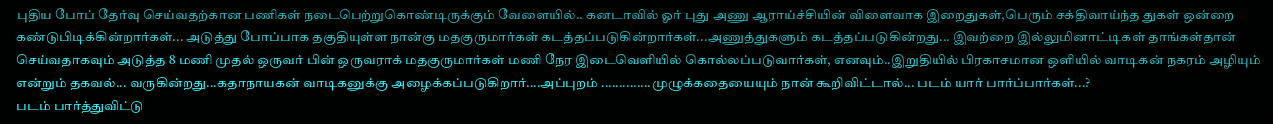புதிய போப் தேர்வு செய்வதற்கான பணிகள் நடைபெற்றுகொண்டிருக்கும் வேளையில்.. கனடாவில் ஓர் புது அணு ஆராய்ச்சியின் விளைவாக இறைதுகள்,பெரும் சக்திவாய்ந்த துகள் ஒன்றை கண்டுபிடிக்கின்றார்கள்... அடுத்து போப்பாக தகுதியுள்ள நான்கு மதகுருமார்கள் கடத்தப்படுகின்றார்கள்...அணுத்துகளும் கடத்தப்படுகின்றது... இவற்றை இல்லுமினாட்டிகள் தாங்கள்தான் செய்வதாகவும் அடுத்த 8 மணி முதல் ஒருவர் பின் ஒருவராக் மதகுருமார்கள் மணி நேர இடைவெளியில் கொல்லப்படுவார்கள், எனவும்..இறுதியில் பிரகாசமான ஒளியில் வாடிகன் நகரம் அழியும் என்றும் தகவல்... வருகின்றது...கதாநாயகன் வாடிகனுக்கு அழைக்கப்படுகிறார்....அப்புறம் ..............முழுக்கதையையும் நான் கூறிவிட்டால்... படம் யார் பார்ப்பார்கள்...?
படம் பார்த்துவிட்டு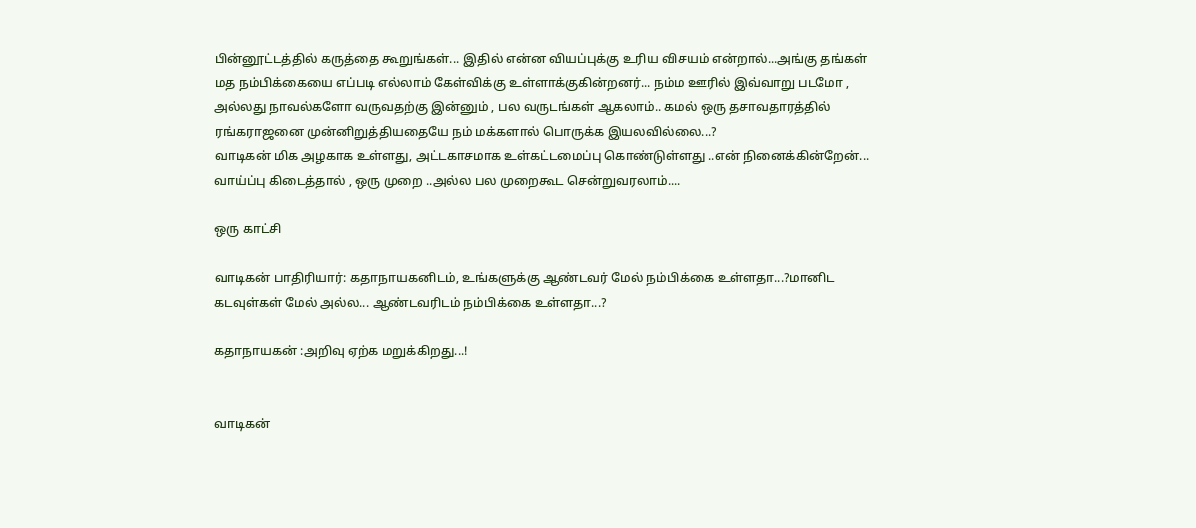பின்னூட்டத்தில் கருத்தை கூறுங்கள்... இதில் என்ன வியப்புக்கு உரிய விசயம் என்றால்...அங்கு தங்கள் மத நம்பிக்கையை எப்படி எல்லாம் கேள்விக்கு உள்ளாக்குகின்றனர்... நம்ம ஊரில் இவ்வாறு படமோ , அல்லது நாவல்களோ வருவதற்கு இன்னும் , பல வருடங்கள் ஆகலாம்.. கமல் ஒரு தசாவதாரத்தில் ரங்கராஜனை முன்னிறுத்தியதையே நம் மக்களால் பொருக்க இயலவில்லை...?
வாடிகன் மிக அழகாக உள்ளது, அட்டகாசமாக உள்கட்டமைப்பு கொண்டுள்ளது ..என் நினைக்கின்றேன்... வாய்ப்பு கிடைத்தால் , ஒரு முறை ..அல்ல பல முறைகூட சென்றுவரலாம்....

ஒரு காட்சி

வாடிகன் பாதிரியார்: கதாநாயகனிடம், உங்களுக்கு ஆண்டவர் மேல் நம்பிக்கை உள்ளதா...?மானிட கடவுள்கள் மேல் அல்ல... ஆண்டவரிடம் நம்பிக்கை உள்ளதா...?

கதாநாயகன் :அறிவு ஏற்க மறுக்கிறது...!


வாடிகன்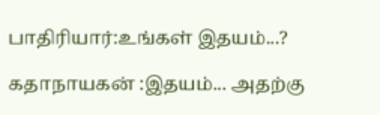பாதிரியார்:உங்கள் இதயம்...?

கதாநாயகன் :இதயம்... அதற்கு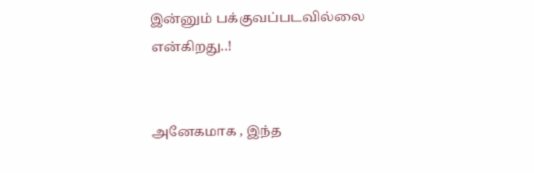இன்னும் பக்குவப்படவில்லை என்கிறது..!


அனேகமாக , இந்த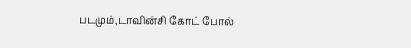படமும்,டாவின்சி கோட் போல்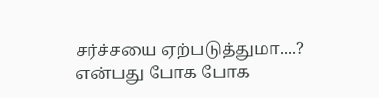சர்ச்சயை ஏற்படுத்துமா....? என்பது போக போக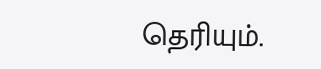தெரியும்.